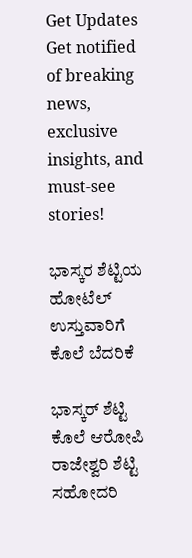Get Updates
Get notified of breaking news, exclusive insights, and must-see stories!

ಭಾಸ್ಕರ ಶೆಟ್ಟಿಯ ಹೋಟೆಲ್ ಉಸ್ತುವಾರಿಗೆ ಕೊಲೆ ಬೆದರಿಕೆ

ಭಾಸ್ಕರ್ ಶೆಟ್ಟಿ ಕೊಲೆ ಆರೋಪಿ ರಾಜೇಶ್ವರಿ ಶೆಟ್ಟಿ ಸಹೋದರಿ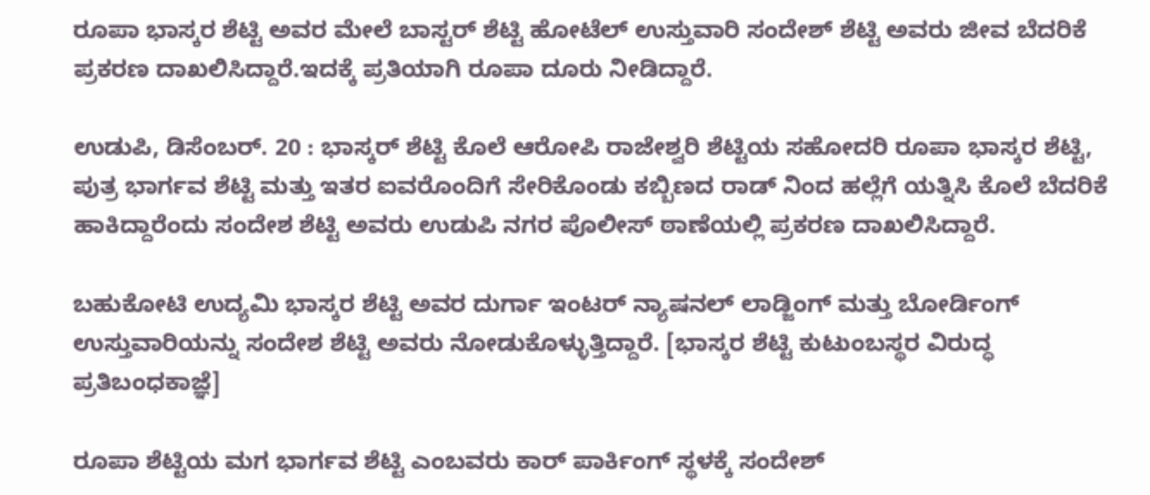ರೂಪಾ ಭಾಸ್ಕರ ಶೆಟ್ಟಿ ಅವರ ಮೇಲೆ ಬಾಸ್ಟರ್ ಶೆಟ್ಟಿ ಹೋಟೆಲ್ ಉಸ್ತುವಾರಿ ಸಂದೇಶ್ ಶೆಟ್ಟಿ ಅವರು ಜೀವ ಬೆದರಿಕೆ ಪ್ರಕರಣ ದಾಖಲಿಸಿದ್ದಾರೆ.ಇದಕ್ಕೆ ಪ್ರತಿಯಾಗಿ ರೂಪಾ ದೂರು ನೀಡಿದ್ದಾರೆ.

ಉಡುಪಿ, ಡಿಸೆಂಬರ್. 20 : ಭಾಸ್ಕರ್ ಶೆಟ್ಟಿ ಕೊಲೆ ಆರೋಪಿ ರಾಜೇಶ್ವರಿ ಶೆಟ್ಟಿಯ ಸಹೋದರಿ ರೂಪಾ ಭಾಸ್ಕರ ಶೆಟ್ಟಿ, ಪುತ್ರ ಭಾರ್ಗವ ಶೆಟ್ಟಿ ಮತ್ತು ಇತರ ಐವರೊಂದಿಗೆ ಸೇರಿಕೊಂಡು ಕಬ್ಬಿಣದ ರಾಡ್ ನಿಂದ ಹಲ್ಲೆಗೆ ಯತ್ನಿಸಿ ಕೊಲೆ ಬೆದರಿಕೆ ಹಾಕಿದ್ದಾರೆಂದು ಸಂದೇಶ ಶೆಟ್ಟಿ ಅವರು ಉಡುಪಿ ನಗರ ಪೊಲೀಸ್ ಠಾಣೆಯಲ್ಲಿ ಪ್ರಕರಣ ದಾಖಲಿಸಿದ್ದಾರೆ.

ಬಹುಕೋಟಿ ಉದ್ಯಮಿ ಭಾಸ್ಕರ ಶೆಟ್ಟಿ ಅವರ ದುರ್ಗಾ ಇಂಟರ್ ನ್ಯಾಷನಲ್ ಲಾಡ್ಜಿಂಗ್ ಮತ್ತು ಬೋರ್ಡಿಂಗ್ ಉಸ್ತುವಾರಿಯನ್ನು ಸಂದೇಶ ಶೆಟ್ಟಿ ಅವರು ನೋಡುಕೊಳ್ಳುತ್ತಿದ್ದಾರೆ. [ಭಾಸ್ಕರ ಶೆಟ್ಟಿ ಕುಟುಂಬಸ್ಥರ ವಿರುದ್ಧ ಪ್ರತಿಬಂಧಕಾಜ್ಞೆ]

ರೂಪಾ ಶೆಟ್ಟಿಯ ಮಗ ಭಾರ್ಗವ ಶೆಟ್ಟಿ ಎಂಬವರು ಕಾರ್ ಪಾರ್ಕಿಂಗ್ ಸ್ಥಳಕ್ಕೆ ಸಂದೇಶ್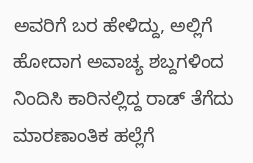ಅವರಿಗೆ ಬರ ಹೇಳಿದ್ದು, ಅಲ್ಲಿಗೆ ಹೋದಾಗ ಅವಾಚ್ಯ ಶಬ್ದಗಳಿಂದ ನಿಂದಿಸಿ ಕಾರಿನಲ್ಲಿದ್ದ ರಾಡ್ ತೆಗೆದು ಮಾರಣಾಂತಿಕ ಹಲ್ಲೆಗೆ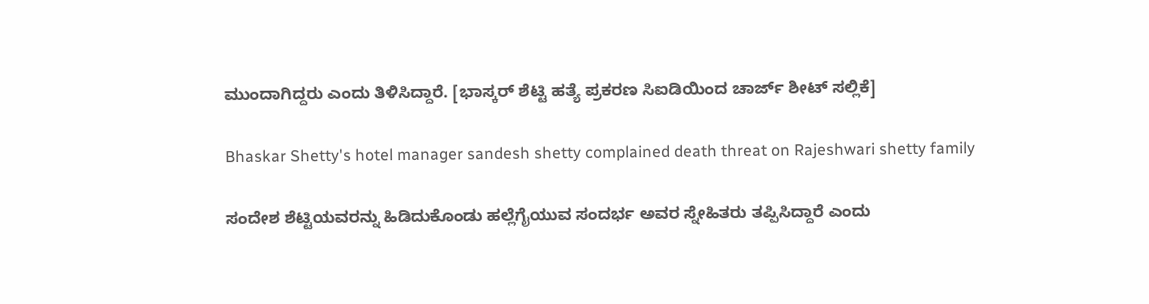ಮುಂದಾಗಿದ್ದರು ಎಂದು ತಿಳಿಸಿದ್ದಾರೆ. [ಭಾಸ್ಕರ್ ಶೆಟ್ಟಿ ಹತ್ಯೆ ಪ್ರಕರಣ ಸಿಐಡಿಯಿಂದ ಚಾರ್ಜ್ ಶೀಟ್ ಸಲ್ಲಿಕೆ]

Bhaskar Shetty's hotel manager sandesh shetty complained death threat on Rajeshwari shetty family

ಸಂದೇಶ ಶೆಟ್ಟಿಯವರನ್ನು ಹಿಡಿದುಕೊಂಡು ಹಲ್ಲೆಗೈಯುವ ಸಂದರ್ಭ ಅವರ ಸ್ನೇಹಿತರು ತಪ್ಪಿಸಿದ್ದಾರೆ ಎಂದು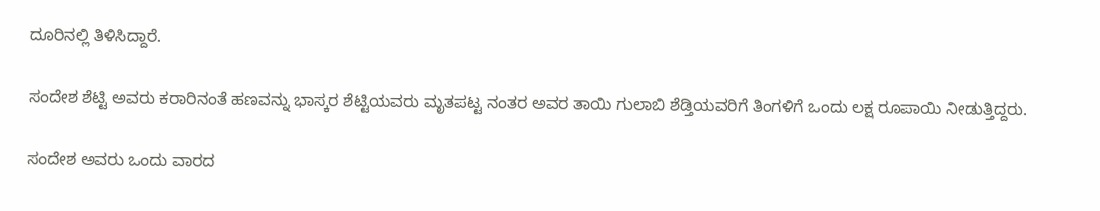ದೂರಿನಲ್ಲಿ ತಿಳಿಸಿದ್ದಾರೆ.

ಸಂದೇಶ ಶೆಟ್ಟಿ ಅವರು ಕರಾರಿನಂತೆ ಹಣವನ್ನು ಭಾಸ್ಕರ ಶೆಟ್ಟಿಯವರು ಮೃತಪಟ್ಟ ನಂತರ ಅವರ ತಾಯಿ ಗುಲಾಬಿ ಶೆಡ್ತಿಯವರಿಗೆ ತಿಂಗಳಿಗೆ ಒಂದು ಲಕ್ಷ ರೂಪಾಯಿ ನೀಡುತ್ತಿದ್ದರು.

ಸಂದೇಶ ಅವರು ಒಂದು ವಾರದ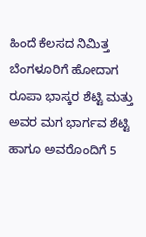ಹಿಂದೆ ಕೆಲಸದ ನಿಮಿತ್ತ ಬೆಂಗಳೂರಿಗೆ ಹೋದಾಗ ರೂಪಾ ಭಾಸ್ಕರ ಶೆಟ್ಟಿ ಮತ್ತು ಅವರ ಮಗ ಭಾರ್ಗವ ಶೆಟ್ಟಿ ಹಾಗೂ ಅವರೊಂದಿಗೆ 5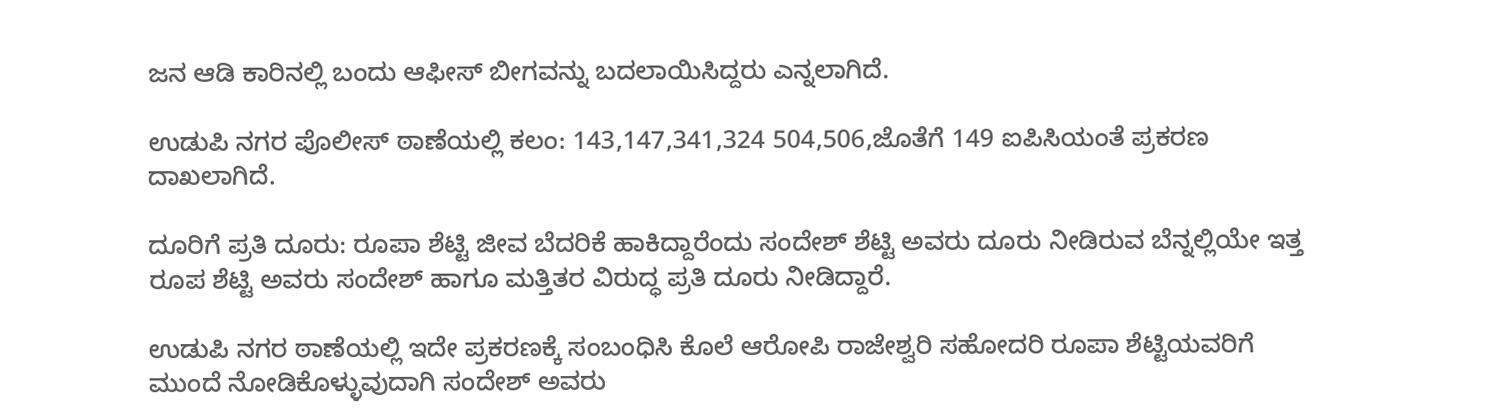ಜನ ಆಡಿ ಕಾರಿನಲ್ಲಿ ಬಂದು ಆಫೀಸ್ ಬೀಗವನ್ನು ಬದಲಾಯಿಸಿದ್ದರು ಎನ್ನಲಾಗಿದೆ.

ಉಡುಪಿ ನಗರ ಪೊಲೀಸ್ ಠಾಣೆಯಲ್ಲಿ ಕಲಂ: 143,147,341,324 504,506,ಜೊತೆಗೆ 149 ಐಪಿಸಿಯಂತೆ ಪ್ರಕರಣ ದಾಖಲಾಗಿದೆ.

ದೂರಿಗೆ ಪ್ರತಿ ದೂರು: ರೂಪಾ ಶೆಟ್ಟಿ ಜೀವ ಬೆದರಿಕೆ ಹಾಕಿದ್ದಾರೆಂದು ಸಂದೇಶ್ ಶೆಟ್ಟಿ ಅವರು ದೂರು ನೀಡಿರುವ ಬೆನ್ನಲ್ಲಿಯೇ ಇತ್ತ ರೂಪ ಶೆಟ್ಟಿ ಅವರು ಸಂದೇಶ್ ಹಾಗೂ ಮತ್ತಿತರ ವಿರುದ್ಧ ಪ್ರತಿ ದೂರು ನೀಡಿದ್ದಾರೆ.

ಉಡುಪಿ ನಗರ ಠಾಣೆಯಲ್ಲಿ ಇದೇ ಪ್ರಕರಣಕ್ಕೆ ಸಂಬಂಧಿಸಿ ಕೊಲೆ ಆರೋಪಿ ರಾಜೇಶ್ವರಿ ಸಹೋದರಿ ರೂಪಾ ಶೆಟ್ಟಿಯವರಿಗೆ ಮುಂದೆ ನೋಡಿಕೊಳ್ಳುವುದಾಗಿ ಸಂದೇಶ್ ಅವರು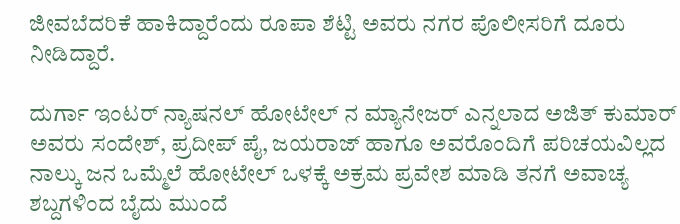ಜೀವಬೆದರಿಕೆ ಹಾಕಿದ್ದಾರೆಂದು ರೂಪಾ ಶೆಟ್ಟಿ ಅವರು ನಗರ ಪೊಲೀಸರಿಗೆ ದೂರು ನೀಡಿದ್ದಾರೆ.

ದುರ್ಗಾ ಇಂಟರ್ ನ್ಯಾಷನಲ್ ಹೋಟೇಲ್ ನ ಮ್ಯಾನೇಜರ್ ಎನ್ನಲಾದ ಅಜಿತ್ ಕುಮಾರ್ ಅವರು ಸಂದೇಶ್, ಪ್ರದೀಪ್ ಪೈ, ಜಯರಾಜ್ ಹಾಗೂ ಅವರೊಂದಿಗೆ ಪರಿಚಯವಿಲ್ಲದ ನಾಲ್ಕು ಜನ ಒಮ್ಮೆಲೆ ಹೋಟೇಲ್ ಒಳಕ್ಕೆ ಅಕ್ರಮ ಪ್ರವೇಶ ಮಾಡಿ ತನಗೆ ಅವಾಚ್ಯ ಶಬ್ದಗಳಿಂದ ಬೈದು ಮುಂದೆ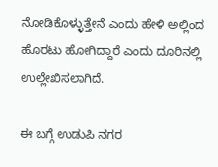ನೋಡಿಕೊಳ್ಳುತ್ತೇನೆ ಎಂದು ಹೇಳಿ ಅಲ್ಲಿಂದ ಹೊರಟು ಹೋಗಿದ್ದಾರೆ ಎಂದು ದೂರಿನಲ್ಲಿ ಉಲ್ಲೇಖಿಸಲಾಗಿದೆ.

ಈ ಬಗ್ಗೆ ಉಡುಪಿ ನಗರ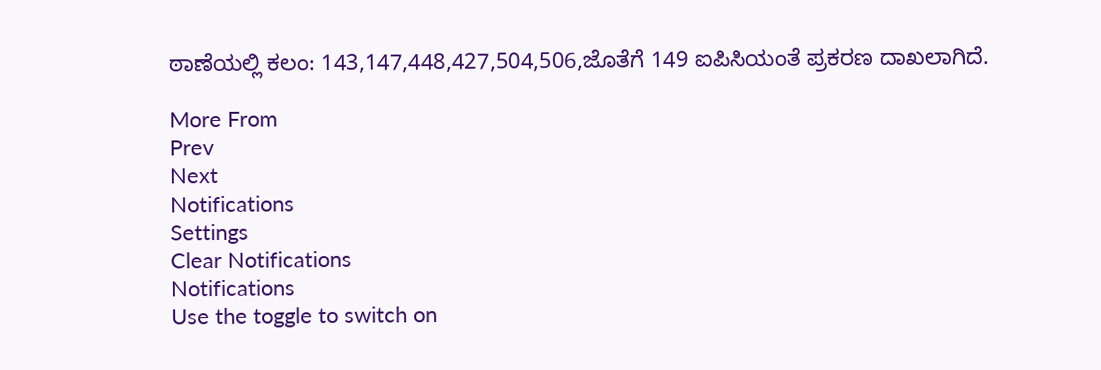ಠಾಣೆಯಲ್ಲಿ ಕಲಂ: 143,147,448,427,504,506,ಜೊತೆಗೆ 149 ಐಪಿಸಿಯಂತೆ ಪ್ರಕರಣ ದಾಖಲಾಗಿದೆ.

More From
Prev
Next
Notifications
Settings
Clear Notifications
Notifications
Use the toggle to switch on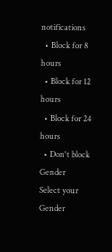notifications
  • Block for 8 hours
  • Block for 12 hours
  • Block for 24 hours
  • Don't block
Gender
Select your Gender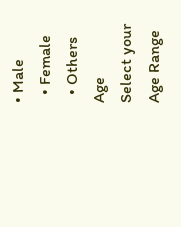• Male
  • Female
  • Others
Age
Select your Age Range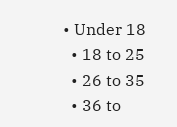• Under 18
  • 18 to 25
  • 26 to 35
  • 36 to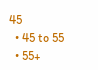45
  • 45 to 55
  • 55+